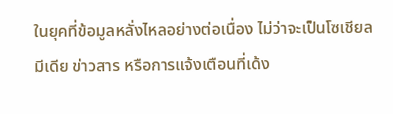ในยุคที่ข้อมูลหลั่งไหลอย่างต่อเนื่อง ไม่ว่าจะเป็นโซเชียลมีเดีย ข่าวสาร หรือการแจ้งเตือนที่เด้ง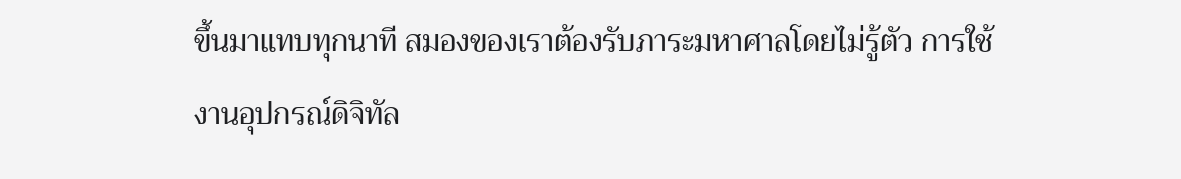ขึ้นมาแทบทุกนาที สมองของเราต้องรับภาระมหาศาลโดยไม่รู้ตัว การใช้งานอุปกรณ์ดิจิทัล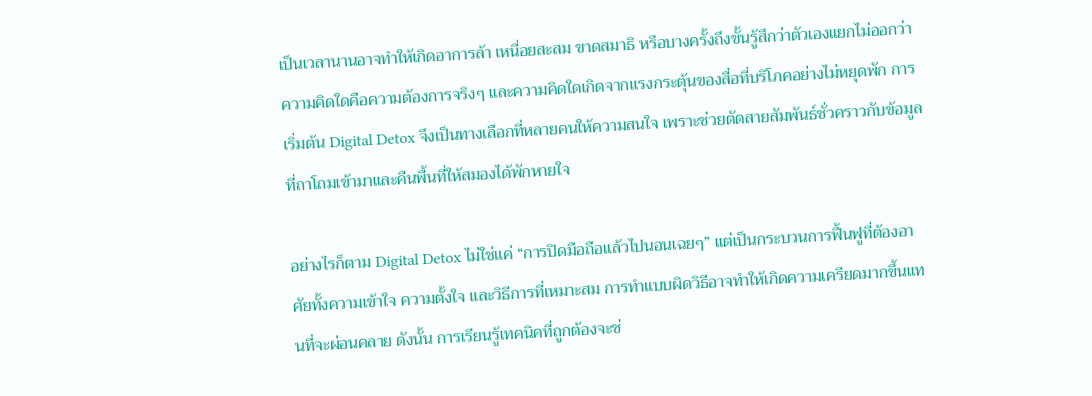เป็นเวลานานอาจทำให้เกิดอาการล้า เหนื่อยสะสม ขาดสมาธิ หรือบางครั้งถึงขั้นรู้สึกว่าตัวเองแยกไม่ออกว่าความคิดใดคือความต้องการจริงๆ และความคิดใดเกิดจากแรงกระตุ้นของสื่อที่บริโภคอย่างไม่หยุดพัก การเริ่มต้น Digital Detox จึงเป็นทางเลือกที่หลายคนให้ความสนใจ เพราะช่วยตัดสายสัมพันธ์ชั่วคราวกับข้อมูลที่ถาโถมเข้ามาและคืนพื้นที่ให้สมองได้พักหายใจ

อย่างไรก็ตาม Digital Detox ไม่ใช่แค่ “การปิดมือถือแล้วไปนอนเฉยๆ” แต่เป็นกระบวนการฟื้นฟูที่ต้องอาศัยทั้งความเข้าใจ ความตั้งใจ และวิธีการที่เหมาะสม การทำแบบผิดวิธีอาจทำให้เกิดความเครียดมากขึ้นแทนที่จะผ่อนคลาย ดังนั้น การเรียนรู้เทคนิคที่ถูกต้องจะช่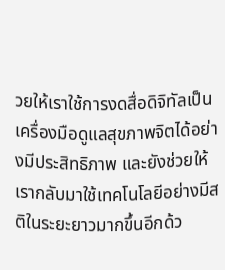วยให้เราใช้การงดสื่อดิจิทัลเป็นเครื่องมือดูแลสุขภาพจิตได้อย่างมีประสิทธิภาพ และยังช่วยให้เรากลับมาใช้เทคโนโลยีอย่างมีสติในระยะยาวมากขึ้นอีกด้ว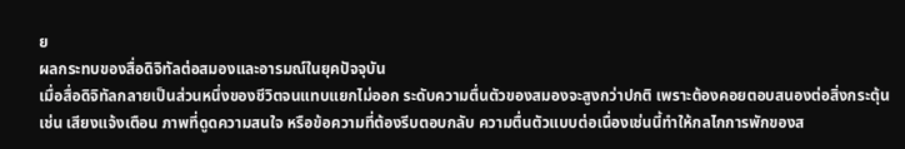ย
ผลกระทบของสื่อดิจิทัลต่อสมองและอารมณ์ในยุคปัจจุบัน
เมื่อสื่อดิจิทัลกลายเป็นส่วนหนึ่งของชีวิตจนแทบแยกไม่ออก ระดับความตื่นตัวของสมองจะสูงกว่าปกติ เพราะต้องคอยตอบสนองต่อสิ่งกระตุ้น เช่น เสียงแจ้งเตือน ภาพที่ดูดความสนใจ หรือข้อความที่ต้องรีบตอบกลับ ความตื่นตัวแบบต่อเนื่องเช่นนี้ทำให้กลไกการพักของส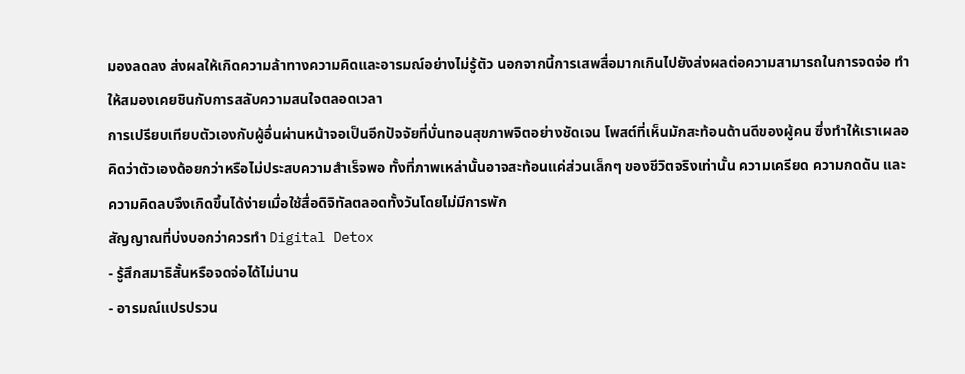มองลดลง ส่งผลให้เกิดความล้าทางความคิดและอารมณ์อย่างไม่รู้ตัว นอกจากนี้การเสพสื่อมากเกินไปยังส่งผลต่อความสามารถในการจดจ่อ ทำให้สมองเคยชินกับการสลับความสนใจตลอดเวลา
การเปรียบเทียบตัวเองกับผู้อื่นผ่านหน้าจอเป็นอีกปัจจัยที่บั่นทอนสุขภาพจิตอย่างชัดเจน โพสต์ที่เห็นมักสะท้อนด้านดีของผู้คน ซึ่งทำให้เราเผลอคิดว่าตัวเองด้อยกว่าหรือไม่ประสบความสำเร็จพอ ทั้งที่ภาพเหล่านั้นอาจสะท้อนแค่ส่วนเล็กๆ ของชีวิตจริงเท่านั้น ความเครียด ความกดดัน และความคิดลบจึงเกิดขึ้นได้ง่ายเมื่อใช้สื่อดิจิทัลตลอดทั้งวันโดยไม่มีการพัก
สัญญาณที่บ่งบอกว่าควรทำ Digital Detox
- รู้สึกสมาธิสั้นหรือจดจ่อได้ไม่นาน
- อารมณ์แปรปรวน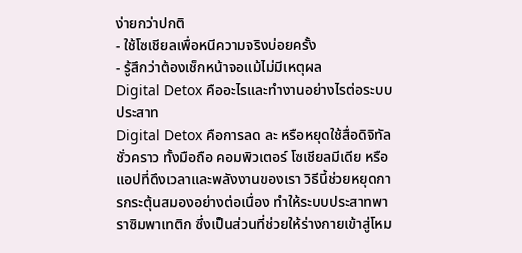ง่ายกว่าปกติ
- ใช้โซเชียลเพื่อหนีความจริงบ่อยครั้ง
- รู้สึกว่าต้องเช็กหน้าจอแม้ไม่มีเหตุผล
Digital Detox คืออะไรและทำงานอย่างไรต่อระบบประสาท
Digital Detox คือการลด ละ หรือหยุดใช้สื่อดิจิทัลชั่วคราว ทั้งมือถือ คอมพิวเตอร์ โซเชียลมีเดีย หรือแอปที่ดึงเวลาและพลังงานของเรา วิธีนี้ช่วยหยุดการกระตุ้นสมองอย่างต่อเนื่อง ทำให้ระบบประสาทพาราซิมพาเทติก ซึ่งเป็นส่วนที่ช่วยให้ร่างกายเข้าสู่โหม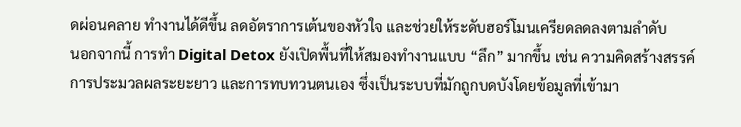ดผ่อนคลาย ทำงานได้ดีขึ้น ลดอัตราการเต้นของหัวใจ และช่วยให้ระดับฮอร์โมนเครียดลดลงตามลำดับ
นอกจากนี้ การทำ Digital Detox ยังเปิดพื้นที่ให้สมองทำงานแบบ “ลึก” มากขึ้น เช่น ความคิดสร้างสรรค์ การประมวลผลระยะยาว และการทบทวนตนเอง ซึ่งเป็นระบบที่มักถูกบดบังโดยข้อมูลที่เข้ามา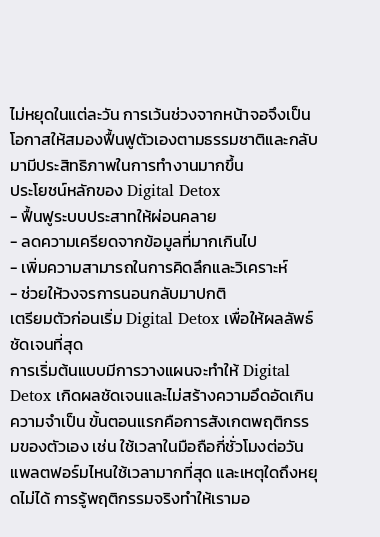ไม่หยุดในแต่ละวัน การเว้นช่วงจากหน้าจอจึงเป็นโอกาสให้สมองฟื้นฟูตัวเองตามธรรมชาติและกลับมามีประสิทธิภาพในการทำงานมากขึ้น
ประโยชน์หลักของ Digital Detox
- ฟื้นฟูระบบประสาทให้ผ่อนคลาย
- ลดความเครียดจากข้อมูลที่มากเกินไป
- เพิ่มความสามารถในการคิดลึกและวิเคราะห์
- ช่วยให้วงจรการนอนกลับมาปกติ
เตรียมตัวก่อนเริ่ม Digital Detox เพื่อให้ผลลัพธ์ชัดเจนที่สุด
การเริ่มต้นแบบมีการวางแผนจะทำให้ Digital Detox เกิดผลชัดเจนและไม่สร้างความอึดอัดเกินความจำเป็น ขั้นตอนแรกคือการสังเกตพฤติกรรมของตัวเอง เช่น ใช้เวลาในมือถือกี่ชั่วโมงต่อวัน แพลตฟอร์มไหนใช้เวลามากที่สุด และเหตุใดถึงหยุดไม่ได้ การรู้พฤติกรรมจริงทำให้เรามอ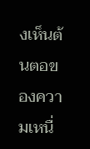งเห็นต้นตอของความเหนื่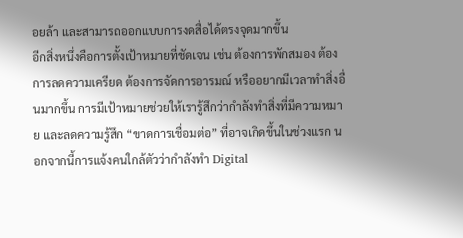อยล้า และสามารถออกแบบการงดสื่อได้ตรงจุดมากขึ้น
อีกสิ่งหนึ่งคือการตั้งเป้าหมายที่ชัดเจน เช่น ต้องการพักสมอง ต้องการลดความเครียด ต้องการจัดการอารมณ์ หรืออยากมีเวลาทำสิ่งอื่นมากขึ้น การมีเป้าหมายช่วยให้เรารู้สึกว่ากำลังทำสิ่งที่มีความหมาย และลดความรู้สึก “ขาดการเชื่อมต่อ” ที่อาจเกิดขึ้นในช่วงแรก นอกจากนี้การแจ้งคนใกล้ตัวว่ากำลังทำ Digital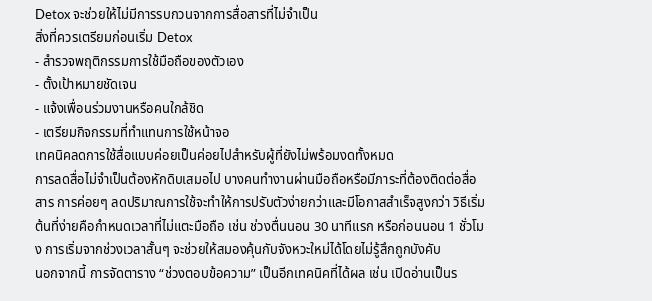Detox จะช่วยให้ไม่มีการรบกวนจากการสื่อสารที่ไม่จำเป็น
สิ่งที่ควรเตรียมก่อนเริ่ม Detox
- สำรวจพฤติกรรมการใช้มือถือของตัวเอง
- ตั้งเป้าหมายชัดเจน
- แจ้งเพื่อนร่วมงานหรือคนใกล้ชิด
- เตรียมกิจกรรมที่ทำแทนการใช้หน้าจอ
เทคนิคลดการใช้สื่อแบบค่อยเป็นค่อยไปสำหรับผู้ที่ยังไม่พร้อมงดทั้งหมด
การลดสื่อไม่จำเป็นต้องหักดิบเสมอไป บางคนทำงานผ่านมือถือหรือมีภาระที่ต้องติดต่อสื่อสาร การค่อยๆ ลดปริมาณการใช้จะทำให้การปรับตัวง่ายกว่าและมีโอกาสสำเร็จสูงกว่า วิธีเริ่มต้นที่ง่ายคือกำหนดเวลาที่ไม่แตะมือถือ เช่น ช่วงตื่นนอน 30 นาทีแรก หรือก่อนนอน 1 ชั่วโมง การเริ่มจากช่วงเวลาสั้นๆ จะช่วยให้สมองคุ้นกับจังหวะใหม่ได้โดยไม่รู้สึกถูกบังคับ
นอกจากนี้ การจัดตาราง “ช่วงตอบข้อความ” เป็นอีกเทคนิคที่ได้ผล เช่น เปิดอ่านเป็นร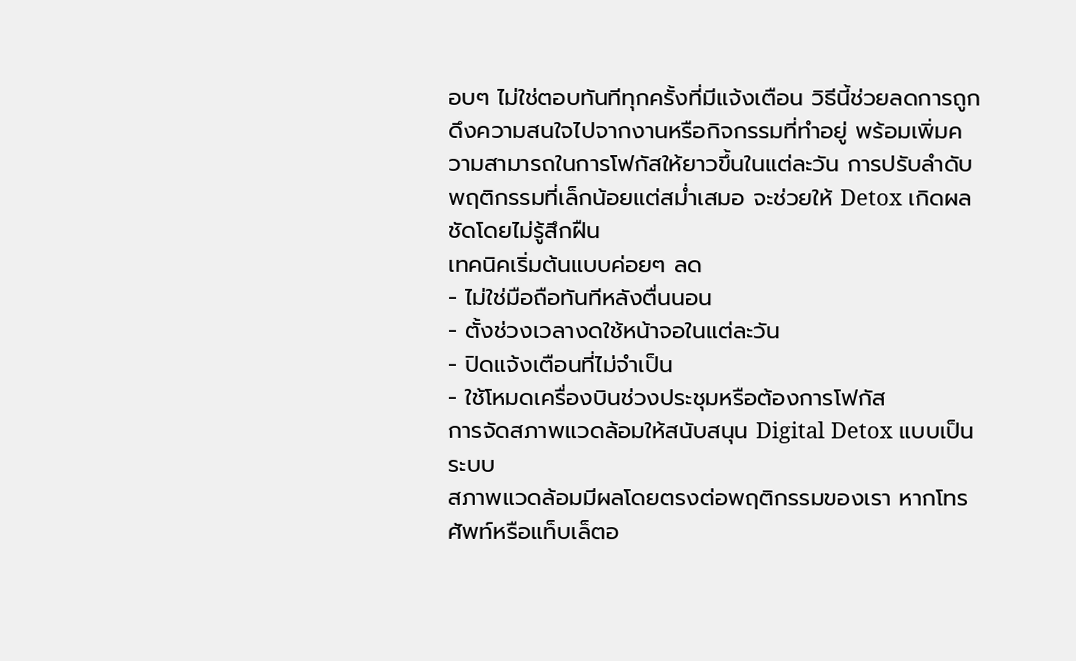อบๆ ไม่ใช่ตอบทันทีทุกครั้งที่มีแจ้งเตือน วิธีนี้ช่วยลดการถูกดึงความสนใจไปจากงานหรือกิจกรรมที่ทำอยู่ พร้อมเพิ่มความสามารถในการโฟกัสให้ยาวขึ้นในแต่ละวัน การปรับลำดับพฤติกรรมที่เล็กน้อยแต่สม่ำเสมอ จะช่วยให้ Detox เกิดผลชัดโดยไม่รู้สึกฝืน
เทคนิคเริ่มต้นแบบค่อยๆ ลด
- ไม่ใช่มือถือทันทีหลังตื่นนอน
- ตั้งช่วงเวลางดใช้หน้าจอในแต่ละวัน
- ปิดแจ้งเตือนที่ไม่จำเป็น
- ใช้โหมดเครื่องบินช่วงประชุมหรือต้องการโฟกัส
การจัดสภาพแวดล้อมให้สนับสนุน Digital Detox แบบเป็นระบบ
สภาพแวดล้อมมีผลโดยตรงต่อพฤติกรรมของเรา หากโทรศัพท์หรือแท็บเล็ตอ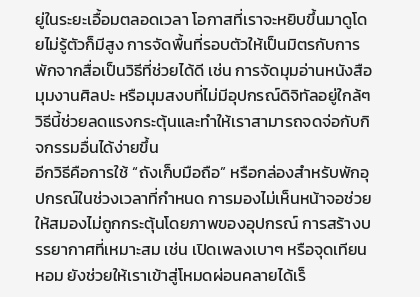ยู่ในระยะเอื้อมตลอดเวลา โอกาสที่เราจะหยิบขึ้นมาดูโดยไม่รู้ตัวก็มีสูง การจัดพื้นที่รอบตัวให้เป็นมิตรกับการพักจากสื่อเป็นวิธีที่ช่วยได้ดี เช่น การจัดมุมอ่านหนังสือ มุมงานศิลปะ หรือมุมสงบที่ไม่มีอุปกรณ์ดิจิทัลอยู่ใกล้ๆ วิธีนี้ช่วยลดแรงกระตุ้นและทำให้เราสามารถจดจ่อกับกิจกรรมอื่นได้ง่ายขึ้น
อีกวิธีคือการใช้ “ถังเก็บมือถือ” หรือกล่องสำหรับพักอุปกรณ์ในช่วงเวลาที่กำหนด การมองไม่เห็นหน้าจอช่วยให้สมองไม่ถูกกระตุ้นโดยภาพของอุปกรณ์ การสร้างบรรยากาศที่เหมาะสม เช่น เปิดเพลงเบาๆ หรือจุดเทียนหอม ยังช่วยให้เราเข้าสู่โหมดผ่อนคลายได้เร็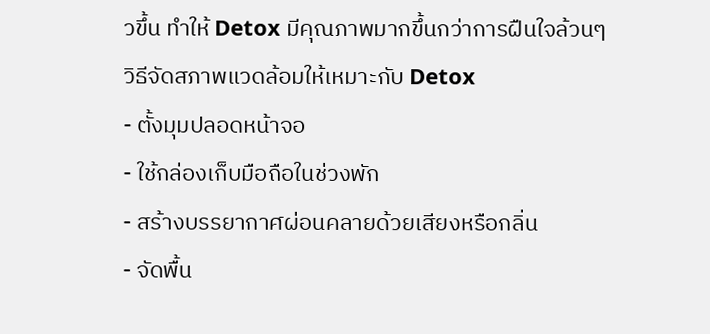วขึ้น ทำให้ Detox มีคุณภาพมากขึ้นกว่าการฝืนใจล้วนๆ
วิธีจัดสภาพแวดล้อมให้เหมาะกับ Detox
- ตั้งมุมปลอดหน้าจอ
- ใช้กล่องเก็บมือถือในช่วงพัก
- สร้างบรรยากาศผ่อนคลายด้วยเสียงหรือกลิ่น
- จัดพื้น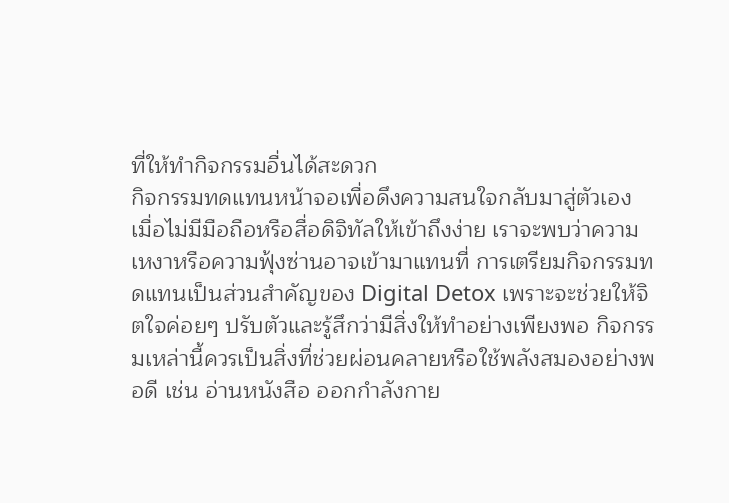ที่ให้ทำกิจกรรมอื่นได้สะดวก
กิจกรรมทดแทนหน้าจอเพื่อดึงความสนใจกลับมาสู่ตัวเอง
เมื่อไม่มีมือถือหรือสื่อดิจิทัลให้เข้าถึงง่าย เราจะพบว่าความเหงาหรือความฟุ้งซ่านอาจเข้ามาแทนที่ การเตรียมกิจกรรมทดแทนเป็นส่วนสำคัญของ Digital Detox เพราะจะช่วยให้จิตใจค่อยๆ ปรับตัวและรู้สึกว่ามีสิ่งให้ทำอย่างเพียงพอ กิจกรรมเหล่านี้ควรเป็นสิ่งที่ช่วยผ่อนคลายหรือใช้พลังสมองอย่างพอดี เช่น อ่านหนังสือ ออกกำลังกาย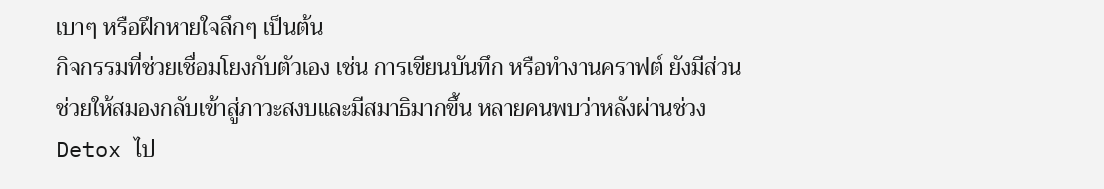เบาๆ หรือฝึกหายใจลึกๆ เป็นต้น
กิจกรรมที่ช่วยเชื่อมโยงกับตัวเอง เช่น การเขียนบันทึก หรือทำงานคราฟต์ ยังมีส่วนช่วยให้สมองกลับเข้าสู่ภาวะสงบและมีสมาธิมากขึ้น หลายคนพบว่าหลังผ่านช่วง Detox ไป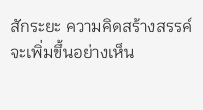สักระยะ ความคิดสร้างสรรค์จะเพิ่มขึ้นอย่างเห็น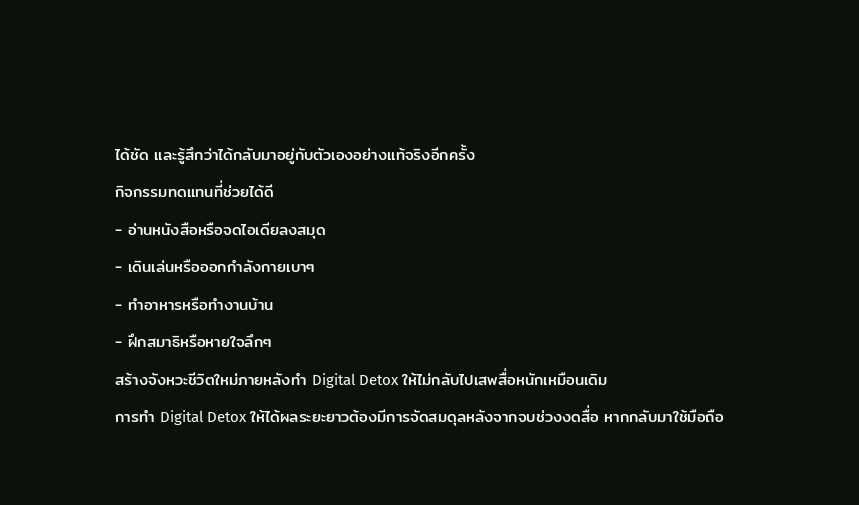ได้ชัด และรู้สึกว่าได้กลับมาอยู่กับตัวเองอย่างแท้จริงอีกครั้ง
กิจกรรมทดแทนที่ช่วยได้ดี
- อ่านหนังสือหรือจดไอเดียลงสมุด
- เดินเล่นหรือออกกำลังกายเบาๆ
- ทำอาหารหรือทำงานบ้าน
- ฝึกสมาธิหรือหายใจลึกๆ
สร้างจังหวะชีวิตใหม่ภายหลังทำ Digital Detox ให้ไม่กลับไปเสพสื่อหนักเหมือนเดิม
การทำ Digital Detox ให้ได้ผลระยะยาวต้องมีการจัดสมดุลหลังจากจบช่วงงดสื่อ หากกลับมาใช้มือถือ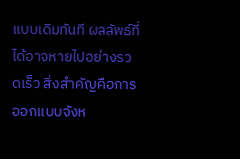แบบเดิมทันที ผลลัพธ์ที่ได้อาจหายไปอย่างรวดเร็ว สิ่งสำคัญคือการออกแบบจังห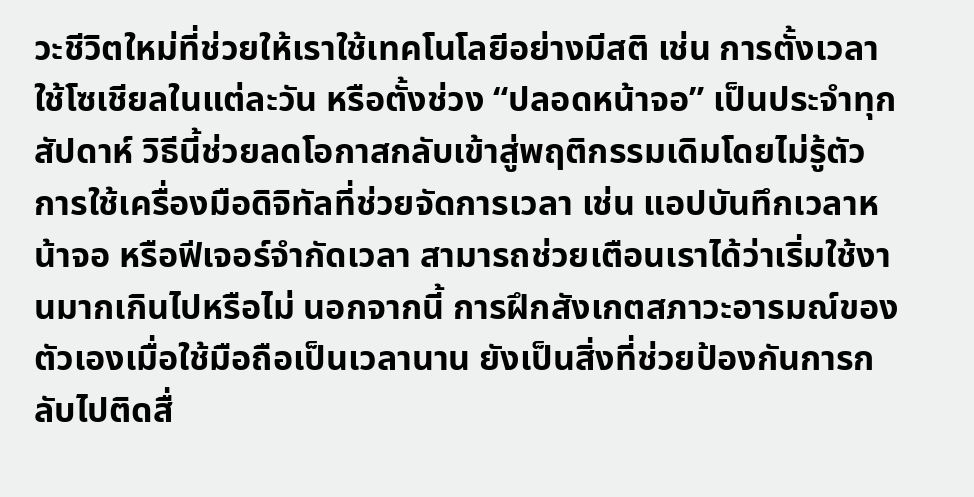วะชีวิตใหม่ที่ช่วยให้เราใช้เทคโนโลยีอย่างมีสติ เช่น การตั้งเวลาใช้โซเชียลในแต่ละวัน หรือตั้งช่วง “ปลอดหน้าจอ” เป็นประจำทุกสัปดาห์ วิธีนี้ช่วยลดโอกาสกลับเข้าสู่พฤติกรรมเดิมโดยไม่รู้ตัว
การใช้เครื่องมือดิจิทัลที่ช่วยจัดการเวลา เช่น แอปบันทึกเวลาหน้าจอ หรือฟีเจอร์จำกัดเวลา สามารถช่วยเตือนเราได้ว่าเริ่มใช้งานมากเกินไปหรือไม่ นอกจากนี้ การฝึกสังเกตสภาวะอารมณ์ของตัวเองเมื่อใช้มือถือเป็นเวลานาน ยังเป็นสิ่งที่ช่วยป้องกันการกลับไปติดสื่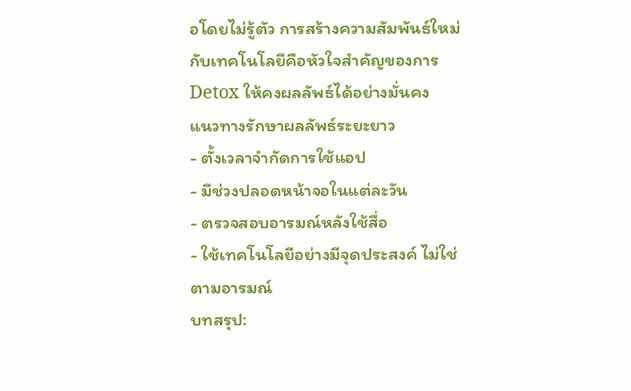อโดยไม่รู้ตัว การสร้างความสัมพันธ์ใหม่กับเทคโนโลยีคือหัวใจสำคัญของการ Detox ให้คงผลลัพธ์ได้อย่างมั่นคง
แนวทางรักษาผลลัพธ์ระยะยาว
- ตั้งเวลาจำกัดการใช้แอป
- มีช่วงปลอดหน้าจอในแต่ละวัน
- ตรวจสอบอารมณ์หลังใช้สื่อ
- ใช้เทคโนโลยีอย่างมีจุดประสงค์ ไม่ใช่ตามอารมณ์
บทสรุป: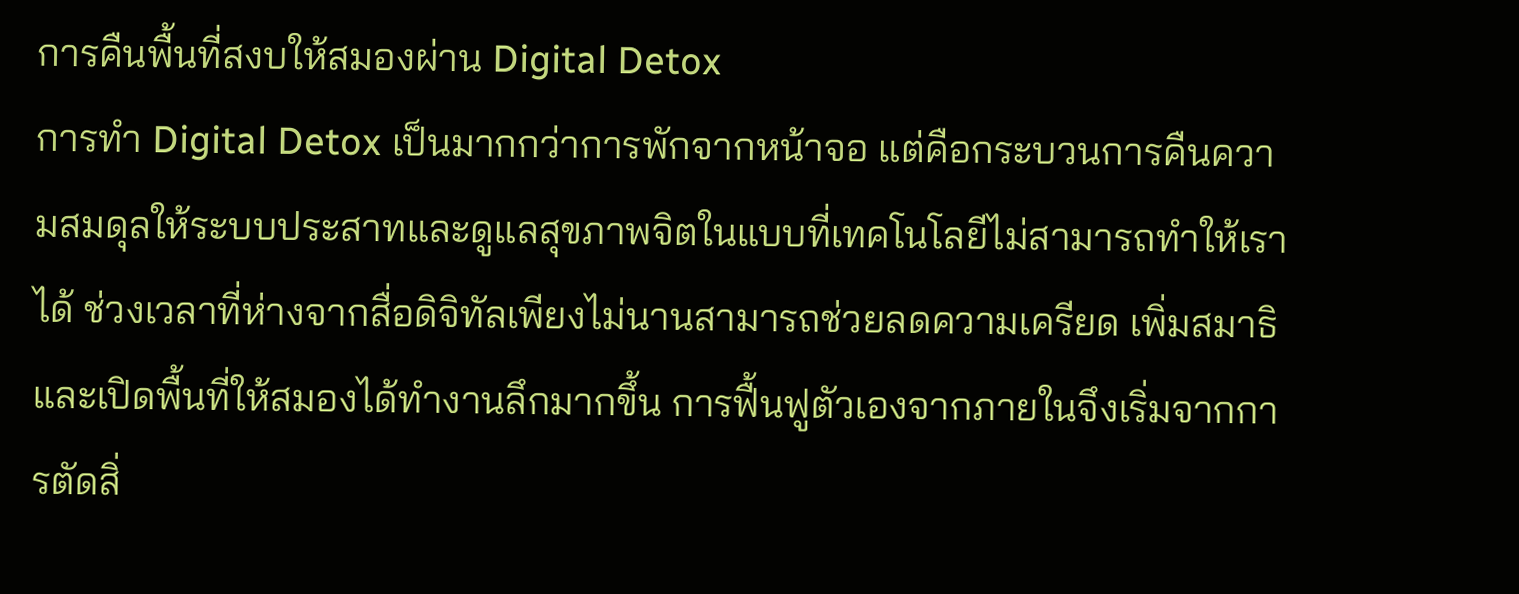การคืนพื้นที่สงบให้สมองผ่าน Digital Detox
การทำ Digital Detox เป็นมากกว่าการพักจากหน้าจอ แต่คือกระบวนการคืนความสมดุลให้ระบบประสาทและดูแลสุขภาพจิตในแบบที่เทคโนโลยีไม่สามารถทำให้เราได้ ช่วงเวลาที่ห่างจากสื่อดิจิทัลเพียงไม่นานสามารถช่วยลดความเครียด เพิ่มสมาธิ และเปิดพื้นที่ให้สมองได้ทำงานลึกมากขึ้น การฟื้นฟูตัวเองจากภายในจึงเริ่มจากการตัดสิ่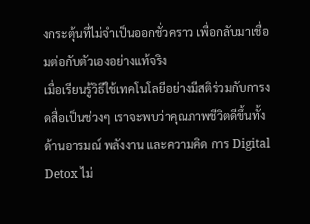งกระตุ้นที่ไม่จำเป็นออกชั่วคราว เพื่อกลับมาเชื่อมต่อกับตัวเองอย่างแท้จริง
เมื่อเรียนรู้วิธีใช้เทคโนโลยีอย่างมีสติร่วมกับการงดสื่อเป็นช่วงๆ เราจะพบว่าคุณภาพชีวิตดีขึ้นทั้งด้านอารมณ์ พลังงาน และความคิด การ Digital Detox ไม่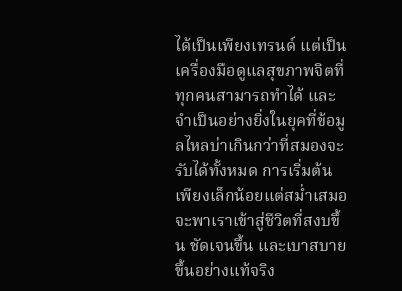ได้เป็นเพียงเทรนด์ แต่เป็นเครื่องมือดูแลสุขภาพจิตที่ทุกคนสามารถทำได้ และจำเป็นอย่างยิ่งในยุคที่ข้อมูลไหลบ่าเกินกว่าที่สมองจะรับได้ทั้งหมด การเริ่มต้นเพียงเล็กน้อยแต่สม่ำเสมอ จะพาเราเข้าสู่ชีวิตที่สงบขึ้น ชัดเจนขึ้น และเบาสบายขึ้นอย่างแท้จริง